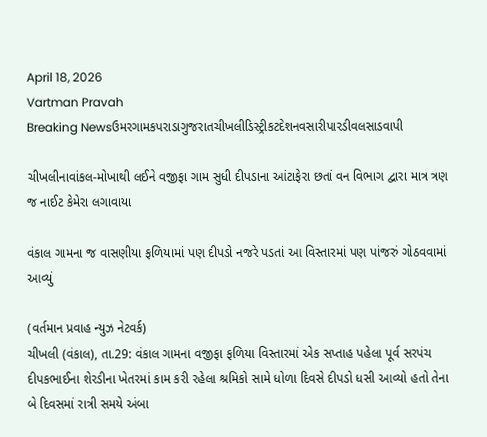April 18, 2026
Vartman Pravah
Breaking Newsઉમરગામકપરાડાગુજરાતચીખલીડિસ્ટ્રીકટદેશનવસારીપારડીવલસાડવાપી

ચીખલીનાવાંકલ-મોખાથી લઈને વજીફા ગામ સુધી દીપડાના આંટાફેરા છતાં વન વિભાગ દ્વારા માત્ર ત્રણ જ નાઈટ કેમેરા લગાવાયા

વંકાલ ગામના જ વાસણીયા ફળિયામાં પણ દીપડો નજરે પડતાં આ વિસ્‍તારમાં પણ પાંજરું ગોઠવવામાં આવ્‍યું

(વર્તમાન પ્રવાહ ન્‍યુઝ નેટવર્ક)
ચીખલી (વંકાલ), તા.29: વંકાલ ગામના વજીફા ફળિયા વિસ્‍તારમાં એક સપ્તાહ પહેલા પૂર્વ સરપંચ દીપકભાઈના શેરડીના ખેતરમાં કામ કરી રહેલા શ્રમિકો સામે ધોળા દિવસે દીપડો ધસી આવ્‍યો હતો તેના બે દિવસમાં રાત્રી સમયે અંબા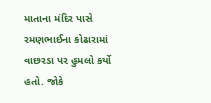માતાના મંદિર પાસે રમણભાઈના કોઢારામાં વાછરડા પર હુમલો કર્યો હતો. જોકે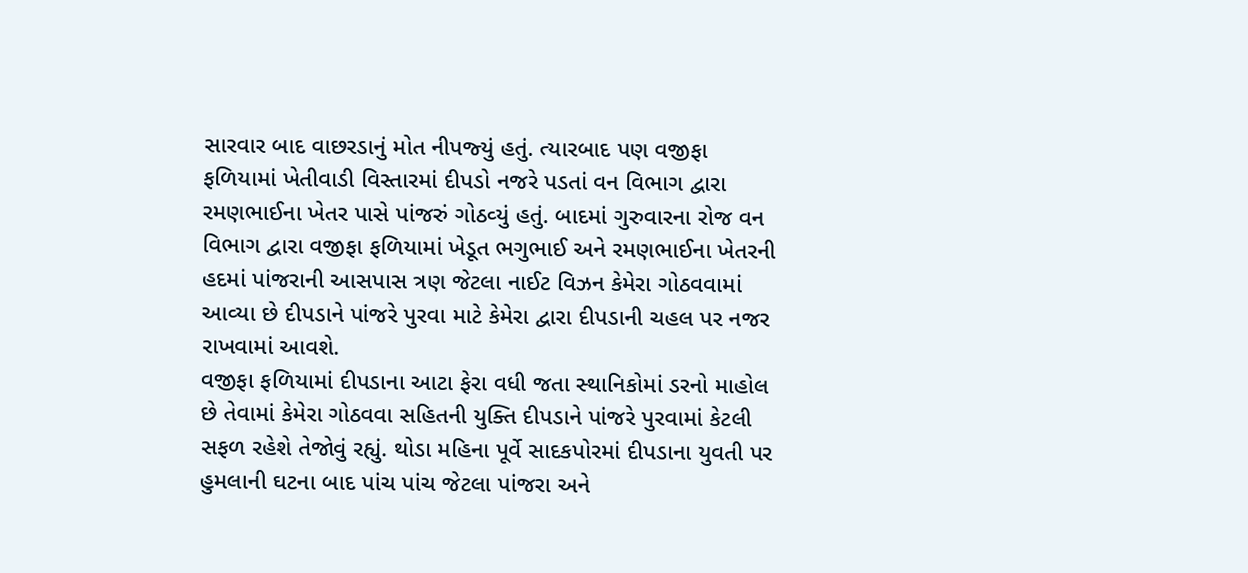સારવાર બાદ વાછરડાનું મોત નીપજ્‍યું હતું. ત્‍યારબાદ પણ વજીફા ફળિયામાં ખેતીવાડી વિસ્‍તારમાં દીપડો નજરે પડતાં વન વિભાગ દ્વારા રમણભાઈના ખેતર પાસે પાંજરું ગોઠવ્‍યું હતું. બાદમાં ગુરુવારના રોજ વન વિભાગ દ્વારા વજીફા ફળિયામાં ખેડૂત ભગુભાઈ અને રમણભાઈના ખેતરની હદમાં પાંજરાની આસપાસ ત્રણ જેટલા નાઈટ વિઝન કેમેરા ગોઠવવામાં આવ્‍યા છે દીપડાને પાંજરે પુરવા માટે કેમેરા દ્વારા દીપડાની ચહલ પર નજર રાખવામાં આવશે.
વજીફા ફળિયામાં દીપડાના આટા ફેરા વધી જતા સ્‍થાનિકોમાં ડરનો માહોલ છે તેવામાં કેમેરા ગોઠવવા સહિતની યુક્‍તિ દીપડાને પાંજરે પુરવામાં કેટલી સફળ રહેશે તેજોવું રહ્યું. થોડા મહિના પૂર્વે સાદકપોરમાં દીપડાના યુવતી પર હુમલાની ઘટના બાદ પાંચ પાંચ જેટલા પાંજરા અને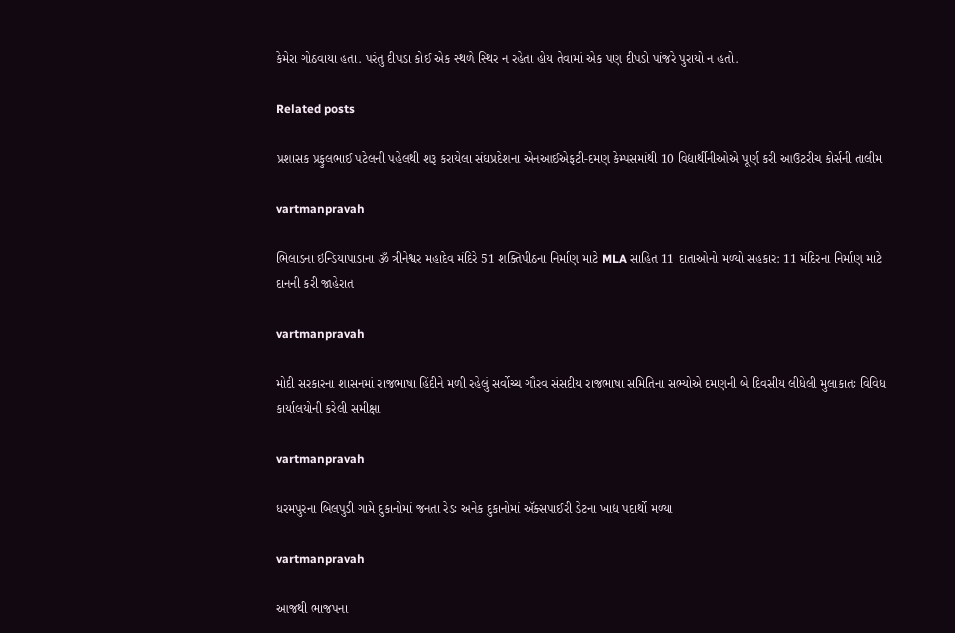કેમેરા ગોઠવાયા હતા. પરંતુ દીપડા કોઈ એક સ્‍થળે સ્‍થિર ન રહેતા હોય તેવામાં એક પણ દીપડો પાંજરે પુરાયો ન હતો.

Related posts

પ્રશાસક પ્રફુલભાઈ પટેલની પહેલથી શરૂ કરાયેલા સંઘપ્રદેશના એનઆઈએફટી-દમણ કેમ્‍પસમાંથી 10 વિદ્યાર્થીનીઓએ પૂર્ણ કરી આઉટરીચ કોર્સની તાલીમ

vartmanpravah

ભિલાડના ઇન્ડિયાપાડાના ૐ ત્રીનેશ્વર મહાદેવ મંદિરે 51 શક્તિપીઠના નિર્માણ માટે MLA સાહિત 11 દાતાઓનો મળ્યો સહકાર: 11 મંદિરના નિર્માણ માટે દાનની કરી જાહેરાત

vartmanpravah

મોદી સરકારના શાસનમાં રાજભાષા હિંદીને મળી રહેલું સર્વોચ્‍ચ ગૌરવ સંસદીય રાજભાષા સમિતિના સભ્‍યોએ દમણની બે દિવસીય લીધેલી મુલાકાતઃ વિવિધ કાર્યાલયોની કરેલી સમીક્ષા

vartmanpravah

ધરમપુરના બિલપુડી ગામે દુકાનોમાં જનતા રેડઃ અનેક દુકાનોમાં ઍક્સપાઈરી ડેટના ખાદ્ય પદાર્થો મળ્યા

vartmanpravah

આજથી ભાજપના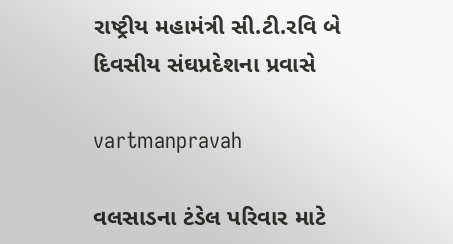રાષ્‍ટ્રીય મહામંત્રી સી.ટી.રવિ બે દિવસીય સંઘપ્રદેશના પ્રવાસે

vartmanpravah

વલસાડના ટંડેલ પરિવાર માટે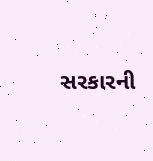સરકારની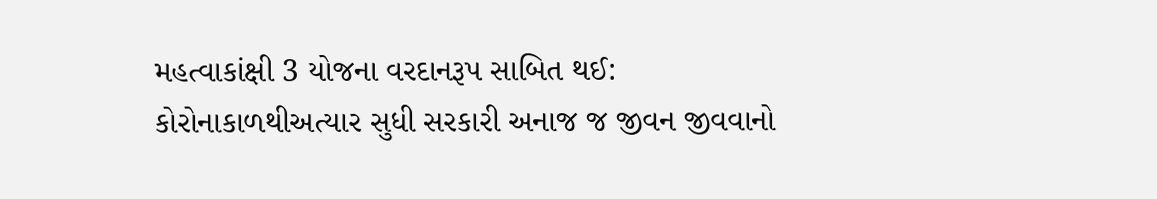મહત્‍વાકાંક્ષી 3 યોજના વરદાનરૂપ સાબિત થઈ: કોરોનાકાળથીઅત્‍યાર સુધી સરકારી અનાજ જ જીવન જીવવાનો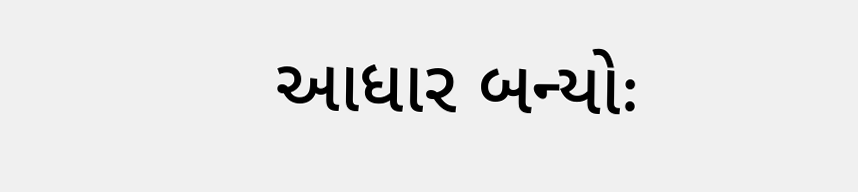આધાર બન્‍યોઃ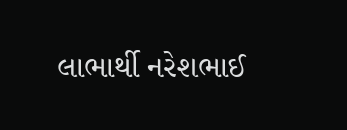લાભાર્થી નરેશભાઈ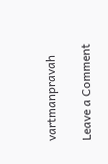vartmanpravah

Leave a Comment